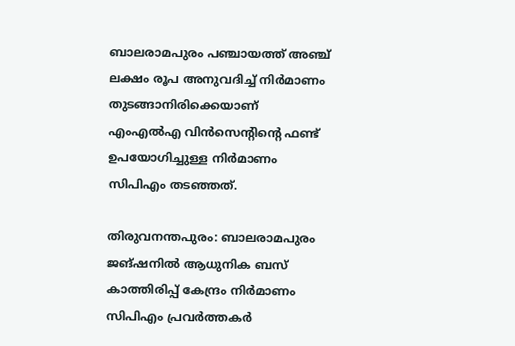ബാലരാമപുരം പഞ്ചായത്ത് അഞ്ച് ലക്ഷം രൂപ അനുവദിച്ച് നിര്‍മാണം തുടങ്ങാനിരിക്കെയാണ് എംഎല്‍എ വിന്‍സെന്റിന്റെ ഫണ്ട് ഉപയോഗിച്ചുള്ള നിര്‍മാണം സിപിഎം തടഞ്ഞത്.

തിരുവനന്തപുരം: ബാലരാമപുരം ജങ്ഷനില്‍ ആധുനിക ബസ് കാത്തിരിപ്പ് കേന്ദ്രം നിര്‍മാണം സിപിഎം പ്രവര്‍ത്തകര്‍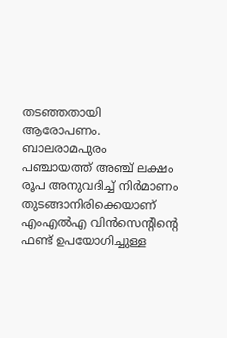തടഞ്ഞതായി ആരോപണം. ബാലരാമപുരം പഞ്ചായത്ത് അഞ്ച് ലക്ഷം രൂപ അനുവദിച്ച് നിര്‍മാണം തുടങ്ങാനിരിക്കെയാണ് എംഎല്‍എ വിന്‍സെന്റിന്റെ ഫണ്ട് ഉപയോഗിച്ചുള്ള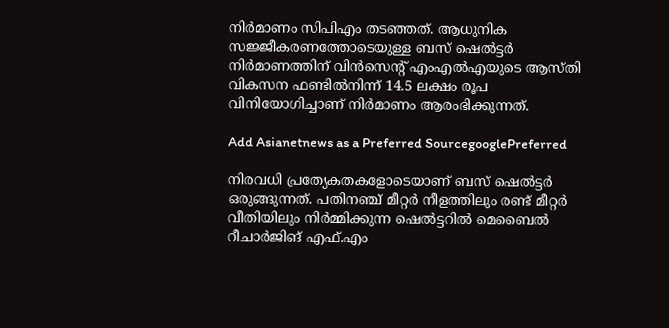നിര്‍മാണം സിപിഎം തടഞ്ഞത്. ആധുനിക സജ്ജീകരണത്തോടെയുള്ള ബസ് ഷെല്‍ട്ടര്‍ നിര്‍മാണത്തിന് വിന്‍സെന്റ് എംഎല്‍എയുടെ ആസ്തി വികസന ഫണ്ടില്‍നിന്ന് 14.5 ലക്ഷം രൂപ വിനിയോഗിച്ചാണ് നിര്‍മാണം ആരംഭിക്കുന്നത്.

Add Asianetnews as a Preferred SourcegooglePreferred

നിരവധി പ്രത്യേകതകളോടെയാണ് ബസ് ഷെല്‍ട്ടര്‍ ഒരുങ്ങുന്നത്. പതിനഞ്ച് മീറ്റര്‍ നീളത്തിലും രണ്ട് മീറ്റര്‍ വീതിയിലും നിര്‍മ്മിക്കുന്ന ഷെല്‍ട്ടറില്‍ മെബൈല്‍ റീചാര്‍ജിങ് എഫ്.എം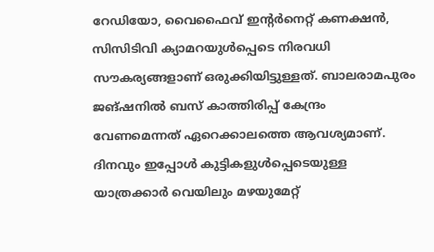റേഡിയോ, വൈഫൈവ് ഇന്റര്‍നെറ്റ് കണക്ഷന്‍, സിസിടിവി ക്യാമറയുള്‍പ്പെടെ നിരവധി സൗകര്യങ്ങളാണ് ഒരുക്കിയിട്ടുള്ളത്. ബാലരാമപുരം ജങ്ഷനില്‍ ബസ് കാത്തിരിപ്പ് കേന്ദ്രം വേണമെന്നത് ഏറെക്കാലത്തെ ആവശ്യമാണ്. ദിനവും ഇപ്പോള്‍ കുട്ടികളുള്‍പ്പെടെയുള്ള യാത്രക്കാര്‍ വെയിലും മഴയുമേറ്റ്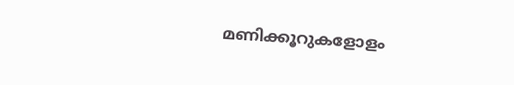മണിക്കൂറുകളോളം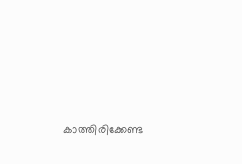കാത്തിരിക്കേണ്ട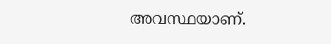അവസ്ഥയാണ്.